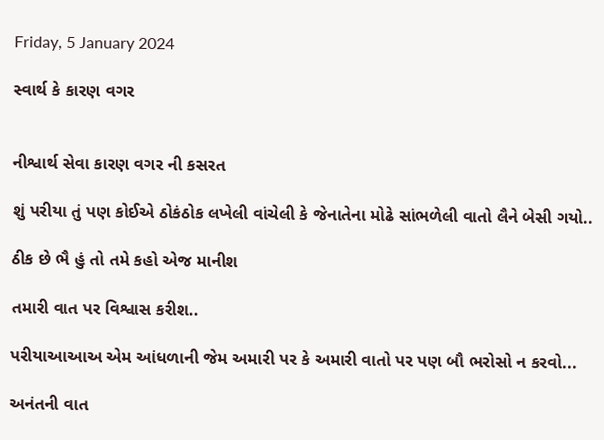Friday, 5 January 2024

સ્વાર્થ કે કારણ વગર


નીશ્વાર્થ સેવા કારણ વગર ની કસરત

શું પરીયા તું પણ કોઈએ ઠોકંઠોક લખેલી વાંચેલી કે જેનાતેના મોઢે સાંભળેલી વાતો લૈને બેસી ગયો..

ઠીક છે ભૈ હું તો તમે કહો એજ માનીશ

તમારી વાત પર વિશ્વાસ કરીશ..

પરીયાઆઆઅ એમ આંધળાની જેમ અમારી પર કે અમારી વાતો પર પણ બૌ ભરોસો ન કરવો...

અનંતની વાત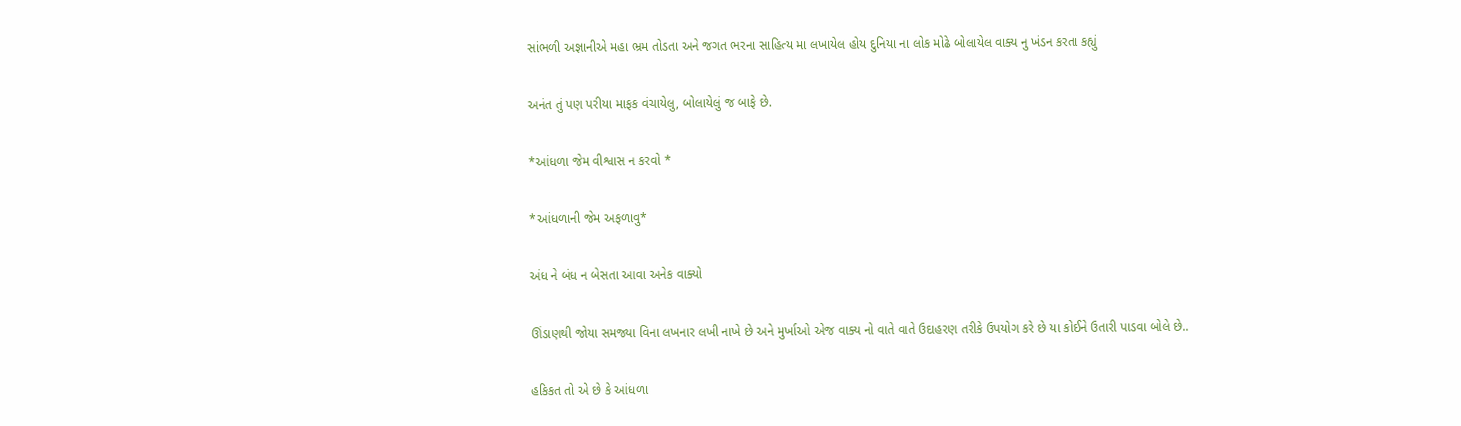સાંભળી અજ્ઞાનીએ મહા ભ્રમ તોડતા અને જગત ભરના સાહિત્ય મા લખાયેલ હોય દુનિયા ના લોક મોઢે બોલાયેલ વાક્ય નુ ખંડન કરતા કહ્યું

અનંત તું પણ પરીયા માફક વંચાયેલુ, બોલાયેલું જ બાફે છે.

*આંધળા જેમ વીશ્વાસ ન કરવો *

*આંધળાની જેમ અફળાવુ*

અંધ ને બંધ ન બેસતા આવા અનેક વાક્યો

ઊંડાણથી જોયા સમજ્યા વિના લખનાર લખી નાખે છે અને મુર્ખાઓ એજ વાક્ય નો વાતે વાતે ઉદાહરણ તરીકે ઉપયોગ કરે છે યા કોઈને ઉતારી પાડવા બોલે છે..

હકિકત તો એ છે કે આંધળા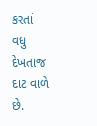કરતાં વધુ દેખતાજ દાટ વાળે છે.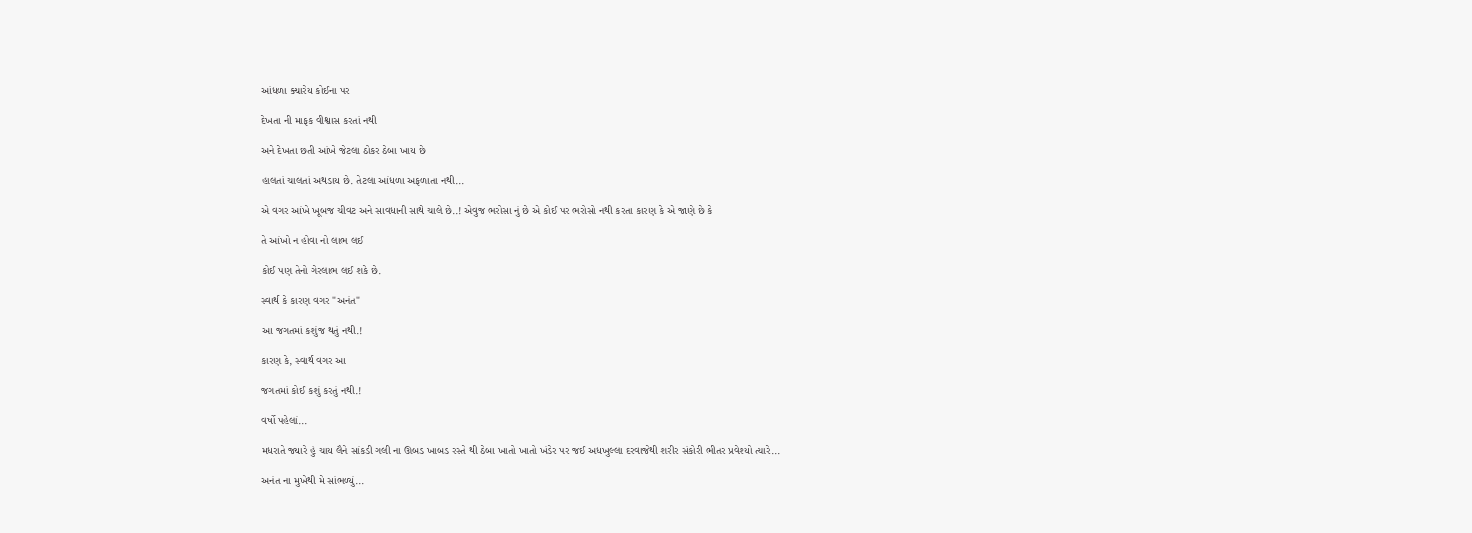આંધળા ક્યારેય કોઈના પર

દેખતા ની માફક વીશ્વાસ કરતાં નથી

અને દેખતા છતી આંખે જેટલા ઠોકર ઠેબા ખાય છે

હાલતાં ચાલતાં અથડાય છે. તેટલા આંધળા અફળાતા નથી...

એ વગર આંખે ખૂબજ ચીવટ અને સાવધાની સાથે ચાલે છે..! એવુજ ભરોસા નું છે એ કોઈ પર ભરોસો નથી કરતા કારણ કે એ જાણે છે કે

તે આંખો ન હોવા નો લાભ લઈ

કોઈ પણ તેનો ગેરલાભ લઈ શકે છે.

સ્વાર્થ કે કારણ વગર "અનંત"

આ જગતમાં કશુંજ થતું નથી.!

કારણ કે, સ્વાર્થ વગર આ

જગતમાં કોઈ કશું કરતું નથી.!

વર્ષો પહેલાં...

મધરાતે જ્યારે હું ચાય લૈને સાંકડી ગલી ના ઊબડ ખાબડ રસ્તે થી ઠેબા ખાતો ખાતો ખંડેર પર જઈ અધખુલ્લા દરવાજેથી શરીર સંકોરી ભીતર પ્રવેશ્યો ત્યારે...

અનંત ના મુખેથી મે સાંભળ્યું...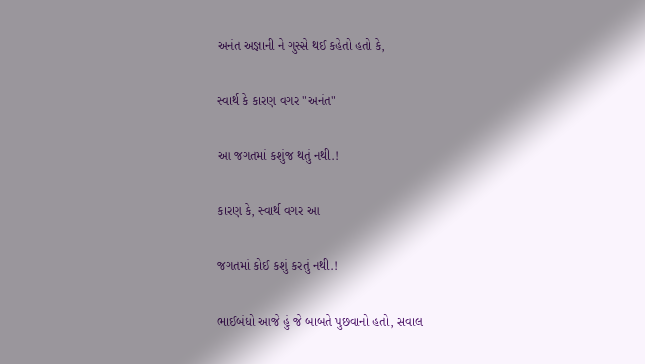અનંત અજ્ઞાની ને ગુસ્સે થઈ કહેતો હતો કે,

સ્વાર્થ કે કારણ વગર "અનંત"

આ જગતમાં કશુંજ થતું નથી.!

કારણ કે, સ્વાર્થ વગર આ

જગતમાં કોઈ કશું કરતું નથી.!

ભાઈબંધો આજે હું જે બાબતે પુછવાનો હતો, સવાલ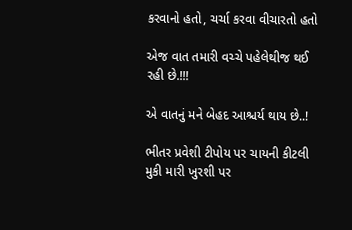કરવાનો હતો, ચર્ચા કરવા વીચારતો હતો

એજ વાત તમારી વચ્ચે પહેલેથીજ થઈ રહી છે.!!!

એ વાતનું મને બેહદ આશ્ચર્ય થાય છે..!

ભીતર પ્રવેશી ટીપોય પર ચાયની કીટલી મુકી મારી ખુરશી પર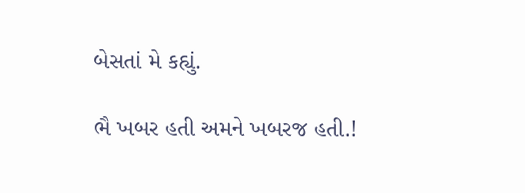બેસતાં મે કહ્યું.

ભૈ ખબર હતી અમને ખબરજ હતી.!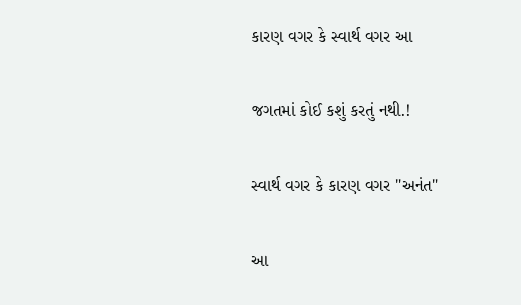કારણ વગર કે સ્વાર્થ વગર આ

જગતમાં કોઈ કશું કરતું નથી.!

સ્વાર્થ વગર કે કારણ વગર "અનંત"

આ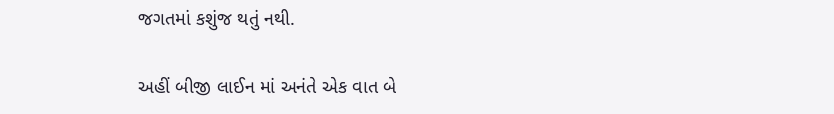જગતમાં કશુંજ થતું નથી.

અહીં બીજી લાઈન માં અનંતે એક વાત બે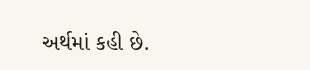અર્થમાં કહી છે.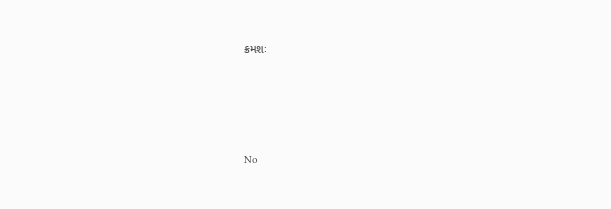ક્રમશઃ




No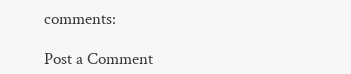comments:

Post a Comment